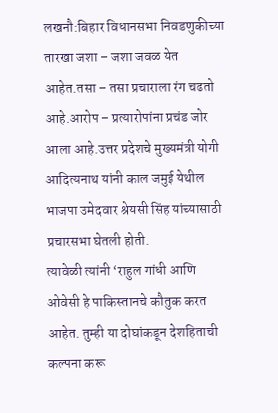लखनौ:बिहार विधानसभा निवडणुकीच्या तारखा जशा – जशा जवळ येत आहेत.तसा – तसा प्रचाराला रंग चढतो आहे.आरोप – प्रत्यारोपांना प्रचंड जोर आला आहे.उत्तर प्रदेशचे मुख्यमंत्री योगी आदित्यनाथ यांनी काल जमुई येथील भाजपा उमेदवार श्रेयसी सिंह यांच्यासाठी प्रचारसभा घेतली होती.
त्यावेळी त्यांनी ‘राहुल गांधी आणि ओवेसी हे पाकिस्तानचे कौतुक करत आहेत. तुम्ही या दोघांकडून देशहिताची कल्पना करू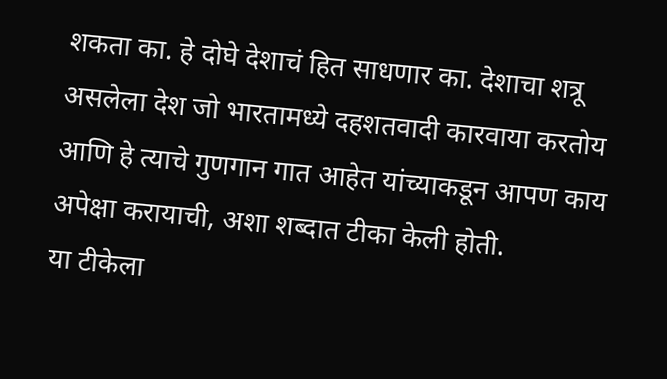शकता का. हे दोघे देशाचं हित साधणार का. देशाचा शत्रू असलेला देश जो भारतामध्ये दहशतवादी कारवाया करतोय आणि हे त्याचे गुणगान गात आहेत यांच्याकडून आपण काय अपेक्षा करायाची, अशा शब्दात टीका केली होती.
या टीकेला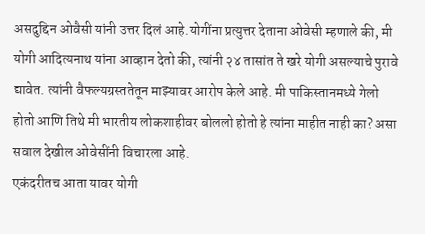असदुद्दिन ओवैसी यांनी उत्तर दिलं आहे.योगींना प्रत्युत्तर देताना ओवेसी म्हणाले की, मी योगी आदित्यनाथ यांना आव्हान देतो की, त्यांनी २४ तासांत ते खरे योगी असल्याचे पुरावे द्यावेत. त्यांनी वैफल्यग्रस्ततेतून माझ्यावर आरोप केले आहे. मी पाकिस्तानमध्ये गेलो होतो आणि तिथे मी भारतीय लोकशाहीवर बोललो होतो हे त्यांना माहीत नाही का? असा सवाल देखील ओवेसींनी विचारला आहे.
एकंदरीतच आता यावर योगी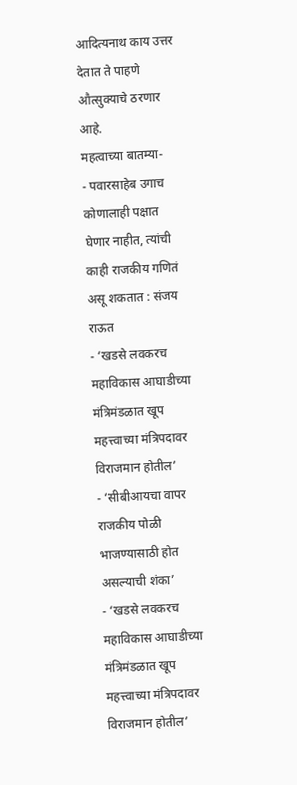आदित्यनाथ काय उत्तर देतात ते पाहणे औत्सुक्याचे ठरणार आहे.
महत्वाच्या बातम्या-
- पवारसाहेब उगाच कोणालाही पक्षात घेणार नाहीत, त्यांची काही राजकीय गणितं असू शकतात : संजय राऊत
- ‘खडसे लवकरच महाविकास आघाडीच्या मंत्रिमंडळात खूप महत्त्वाच्या मंत्रिपदावर विराजमान होतील’
- ‘सीबीआयचा वापर राजकीय पोळी भाजण्यासाठी होत असल्याची शंका’
- ‘खडसे लवकरच महाविकास आघाडीच्या मंत्रिमंडळात खूप महत्त्वाच्या मंत्रिपदावर विराजमान होतील’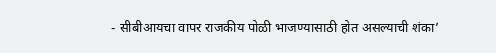- सीबीआयचा वापर राजकीय पोळी भाजण्यासाठी होत असल्याची शंका’